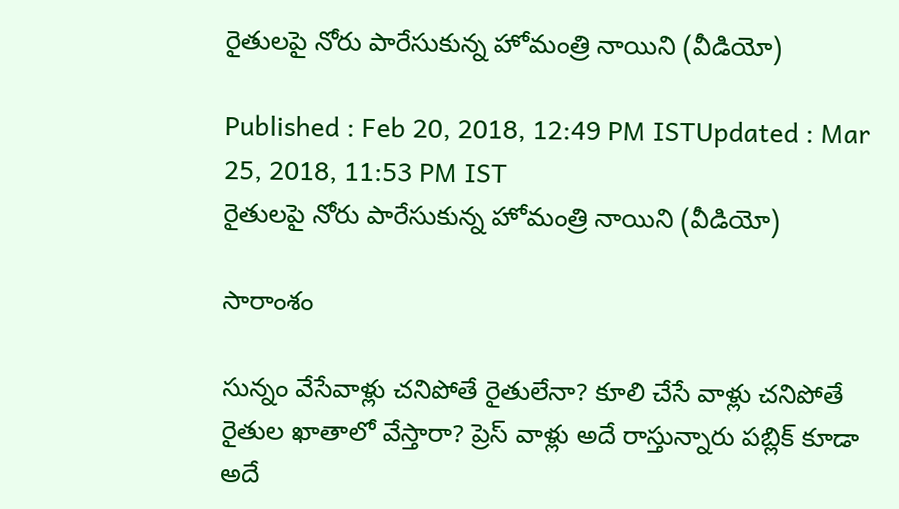రైతులపై నోరు పారేసుకున్న హోమంత్రి నాయిని (వీడియో)

Published : Feb 20, 2018, 12:49 PM ISTUpdated : Mar 25, 2018, 11:53 PM IST
రైతులపై నోరు పారేసుకున్న హోమంత్రి నాయిని (వీడియో)

సారాంశం

సున్నం వేసేవాళ్లు చనిపోతే రైతులేనా? కూలి చేసే వాళ్లు చనిపోతే రైతుల ఖాతాలో వేస్తారా? ప్రెస్ వాళ్లు అదే రాస్తున్నారు పబ్లిక్ కూడా అదే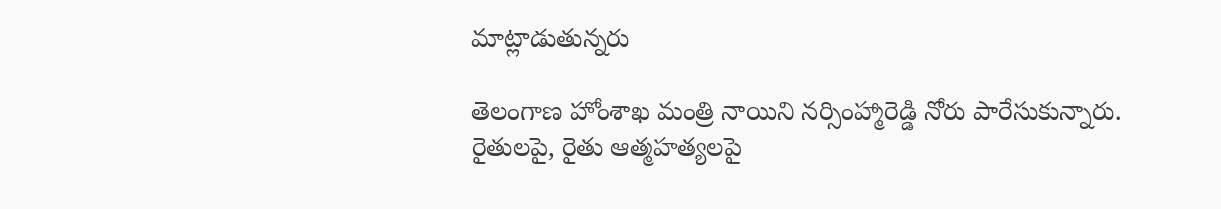మాట్లాడుతున్నరు

తెలంగాణ హోంశాఖ మంత్రి నాయిని నర్సింహ్మారెడ్డి నోరు పారేసుకున్నారు. రైతులపై, రైతు ఆత్మహత్యలపై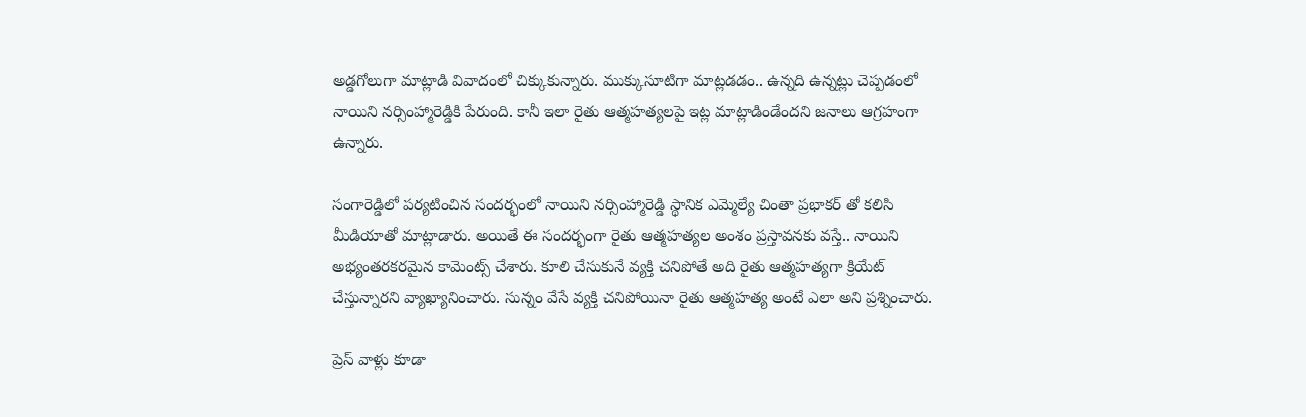అడ్డగోలుగా మాట్లాడి వివాదంలో చిక్కుకున్నారు. ముక్కుసూటిగా మాట్లడడం.. ఉన్నది ఉన్నట్లు చెప్పడంలో నాయిని నర్సింహ్మారెడ్డికి పేరుంది. కానీ ఇలా రైతు ఆత్మహత్యలపై ఇట్ల మాట్లాడిండేందని జనాలు ఆగ్రహంగా ఉన్నారు.

సంగారెడ్డిలో పర్యటించిన సందర్భంలో నాయిని నర్సింహ్మారెడ్డి స్థానిక ఎమ్మెల్యే చింతా ప్రభాకర్ తో కలిసి మీడియాతో మాట్లాడారు. అయితే ఈ సందర్భంగా రైతు ఆత్మహత్యల అంశం ప్రస్తావనకు వస్తే.. నాయిని అభ్యంతరకరమైన కామెంట్స్ చేశారు. కూలి చేసుకునే వ్యక్తి చనిపోతే అది రైతు ఆత్మహత్యగా క్రియేట్ చేస్తున్నారని వ్యాఖ్యానించారు. సున్నం వేసే వ్యక్తి చనిపోయినా రైతు ఆత్మహత్య అంటే ఎలా అని ప్రశ్నించారు.

ప్రెస్ వాళ్లు కూడా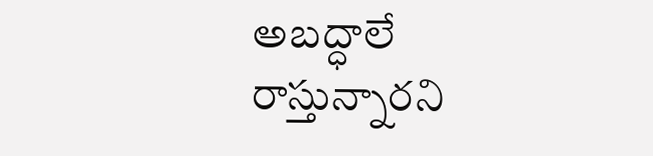అబద్ధాలే రాస్తున్నారని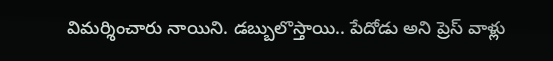విమర్శించారు నాయిని. డబ్బులొస్తాయి.. పేదోడు అని ప్రెస్ వాళ్లు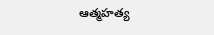ఆత్మహత్య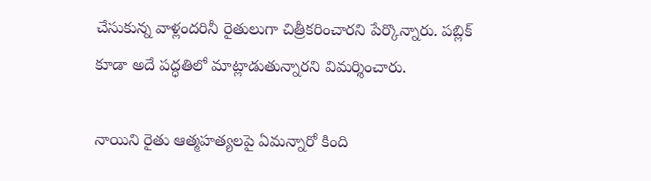చేసుకున్న వాళ్లందరినీ రైతులుగా చిత్రీకరించారని పేర్కొన్నారు. పబ్లిక్ కూడా అదే పద్ధతిలో మాట్లాడుతున్నారని విమర్శించారు.

నాయిని రైతు ఆత్మహత్యలపై ఏమన్నారో కింది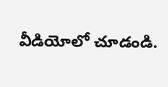వీడియోలో చూడండి.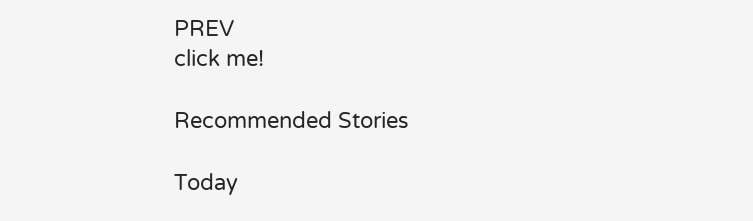PREV
click me!

Recommended Stories

Today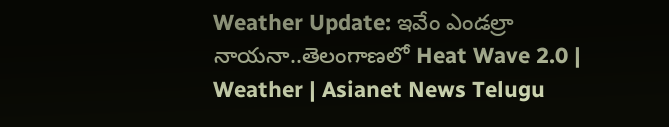Weather Update: ఇవేం ఎండల్రా నాయనా..తెలంగాణలో Heat Wave 2.0 | Weather | Asianet News Telugu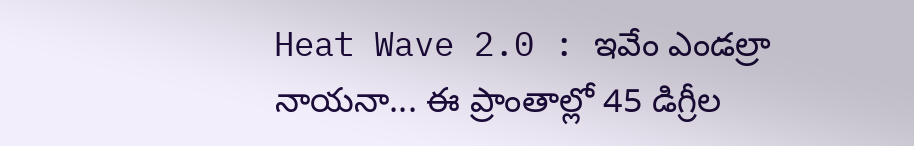Heat Wave 2.0 : ఇవేం ఎండల్రా నాయనా... ఈ ప్రాంతాల్లో 45 డిగ్రీల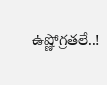ఉష్ణోగ్రతలే..!